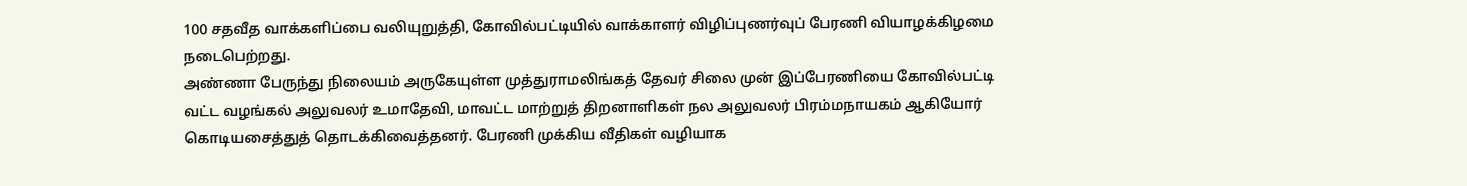100 சதவீத வாக்களிப்பை வலியுறுத்தி, கோவில்பட்டியில் வாக்காளர் விழிப்புணர்வுப் பேரணி வியாழக்கிழமை நடைபெற்றது.
அண்ணா பேருந்து நிலையம் அருகேயுள்ள முத்துராமலிங்கத் தேவர் சிலை முன் இப்பேரணியை கோவில்பட்டி வட்ட வழங்கல் அலுவலர் உமாதேவி, மாவட்ட மாற்றுத் திறனாளிகள் நல அலுவலர் பிரம்மநாயகம் ஆகியோர் கொடியசைத்துத் தொடக்கிவைத்தனர். பேரணி முக்கிய வீதிகள் வழியாக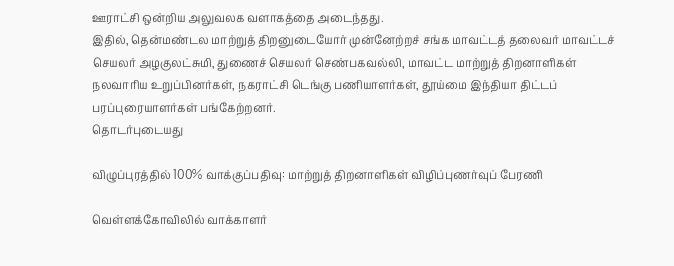ஊராட்சி ஒன்றிய அலுவலக வளாகத்தை அடைந்தது.
இதில், தென்மண்டல மாற்றுத் திறனுடையோர் முன்னேற்றச் சங்க மாவட்டத் தலைவர் மாவட்டச் செயலர் அழகுலட்சுமி, துணைச் செயலர் செண்பகவல்லி, மாவட்ட மாற்றுத் திறனாளிகள் நலவாரிய உறுப்பினர்கள், நகராட்சி டெங்கு பணியாளர்கள், தூய்மை இந்தியா திட்டப் பரப்புரையாளர்கள் பங்கேற்றனர்.
தொடர்புடையது

விழுப்புரத்தில் 100% வாக்குப்பதிவு: மாற்றுத் திறனாளிகள் விழிப்புணர்வுப் பேரணி

வெள்ளக்கோவிலில் வாக்காளர்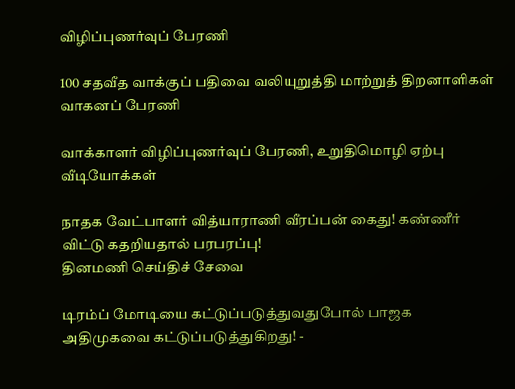விழிப்புணர்வுப் பேரணி

100 சதவீத வாக்குப் பதிவை வலியுறுத்தி மாற்றுத் திறனாளிகள் வாகனப் பேரணி

வாக்காளர் விழிப்புணர்வுப் பேரணி, உறுதிமொழி ஏற்பு
வீடியோக்கள்

நாதக வேட்பாளர் வித்யாராணி வீரப்பன் கைது! கண்ணீர் விட்டு கதறியதால் பரபரப்பு!
தினமணி செய்திச் சேவை

டிரம்ப் மோடியை கட்டுப்படுத்துவதுபோல் பாஜக அதிமுகவை கட்டுப்படுத்துகிறது! -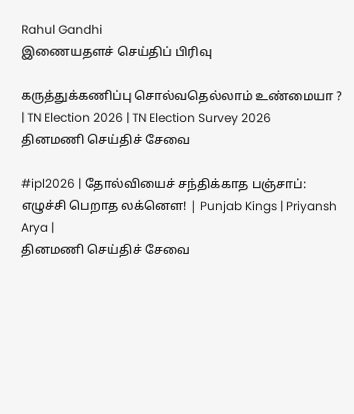Rahul Gandhi
இணையதளச் செய்திப் பிரிவு

கருத்துக்கணிப்பு சொல்வதெல்லாம் உண்மையா ? | TN Election 2026 | TN Election Survey 2026
தினமணி செய்திச் சேவை

#ipl2026 | தோல்வியைச் சந்திக்காத பஞ்சாப்: எழுச்சி பெறாத லக்னௌ! | Punjab Kings | Priyansh Arya |
தினமணி செய்திச் சேவை